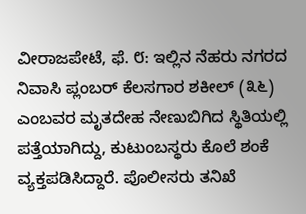ವೀರಾಜಪೇಟೆ, ಫೆ. ೮: ಇಲ್ಲಿನ ನೆಹರು ನಗರದ ನಿವಾಸಿ ಪ್ಲಂಬರ್ ಕೆಲಸಗಾರ ಶಕೀಲ್ (೩೬) ಎಂಬವರ ಮೃತದೇಹ ನೇಣುಬಿಗಿದ ಸ್ಥಿತಿಯಲ್ಲಿ ಪತ್ತೆಯಾಗಿದ್ದು, ಕುಟುಂಬಸ್ಥರು ಕೊಲೆ ಶಂಕೆ ವ್ಯಕ್ತಪಡಿಸಿದ್ದಾರೆ. ಪೊಲೀಸರು ತನಿಖೆ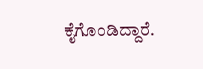ಕೈಗೊಂಡಿದ್ದಾರೆ.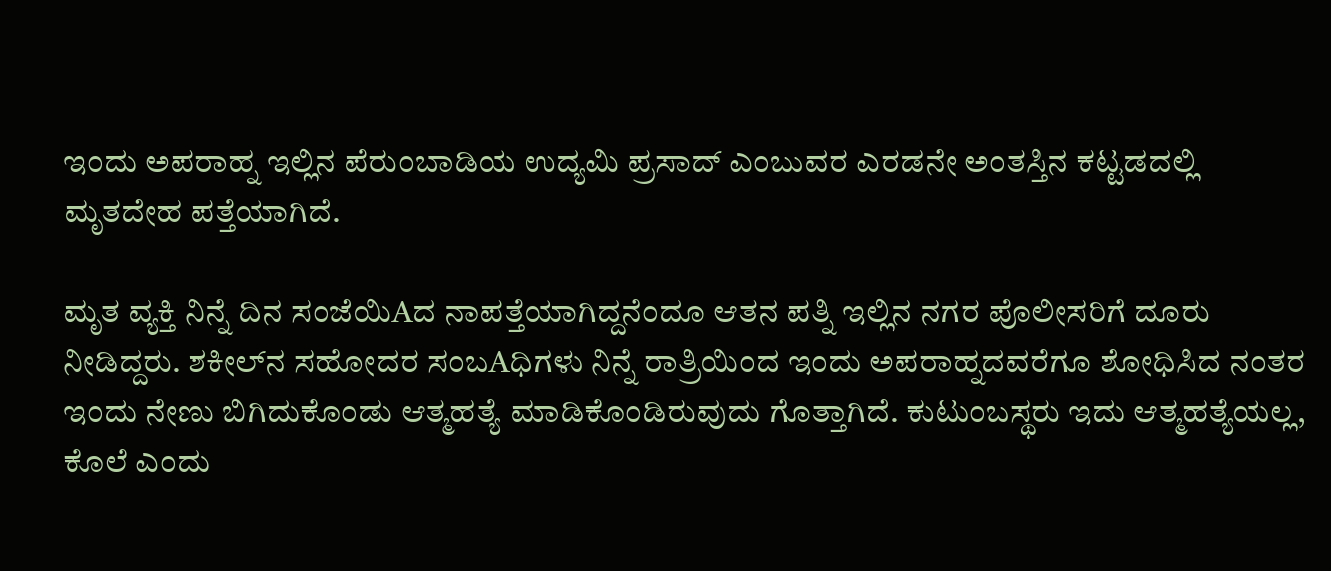ಇಂದು ಅಪರಾಹ್ನ ಇಲ್ಲಿನ ಪೆರುಂಬಾಡಿಯ ಉದ್ಯಮಿ ಪ್ರಸಾದ್ ಎಂಬುವರ ಎರಡನೇ ಅಂತಸ್ತಿನ ಕಟ್ಟಡದಲ್ಲಿ ಮೃತದೇಹ ಪತ್ತೆಯಾಗಿದೆ.

ಮೃತ ವ್ಯಕ್ತಿ ನಿನ್ನೆ ದಿನ ಸಂಜೆಯಿAದ ನಾಪತ್ತೆಯಾಗಿದ್ದನೆಂದೂ ಆತನ ಪತ್ನಿ ಇಲ್ಲಿನ ನಗರ ಪೊಲೀಸರಿಗೆ ದೂರು ನೀಡಿದ್ದರು. ಶಕೀಲ್‌ನ ಸಹೋದರ ಸಂಬAಧಿಗಳು ನಿನ್ನೆ ರಾತ್ರಿಯಿಂದ ಇಂದು ಅಪರಾಹ್ನದವರೆಗೂ ಶೋಧಿಸಿದ ನಂತರ ಇಂದು ನೇಣು ಬಿಗಿದುಕೊಂಡು ಆತ್ಮಹತ್ಯೆ ಮಾಡಿಕೊಂಡಿರುವುದು ಗೊತ್ತಾಗಿದೆ. ಕುಟುಂಬಸ್ಥರು ಇದು ಆತ್ಮಹತ್ಯೆಯಲ್ಲ, ಕೊಲೆ ಎಂದು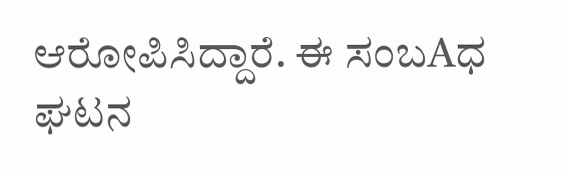ಆರೋಪಿಸಿದ್ದಾರೆ. ಈ ಸಂಬAಧ ಘಟನ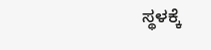ಸ್ಥಳಕ್ಕೆ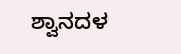ಶ್ವಾನದಳ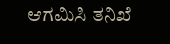ಆಗಮಿಸಿ ತನಿಖೆ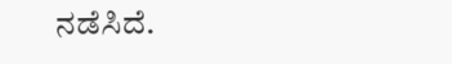ನಡೆಸಿದೆ.